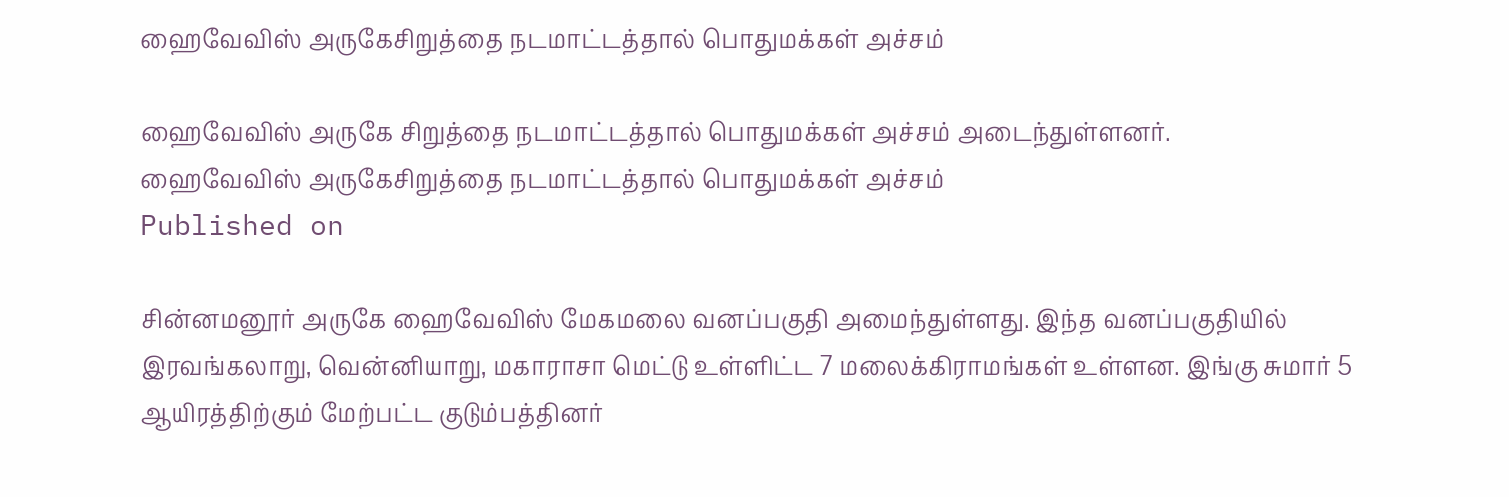ஹைவேவிஸ் அருகேசிறுத்தை நடமாட்டத்தால் பொதுமக்கள் அச்சம்

ஹைவேவிஸ் அருகே சிறுத்தை நடமாட்டத்தால் பொதுமக்கள் அச்சம் அடைந்துள்ளனர்.
ஹைவேவிஸ் அருகேசிறுத்தை நடமாட்டத்தால் பொதுமக்கள் அச்சம்
Published on

சின்னமனூர் அருகே ஹைவேவிஸ் மேகமலை வனப்பகுதி அமைந்துள்ளது. இந்த வனப்பகுதியில் இரவங்கலாறு, வென்னியாறு, மகாராசா மெட்டு உள்ளிட்ட 7 மலைக்கிராமங்கள் உள்ளன. இங்கு சுமார் 5 ஆயிரத்திற்கும் மேற்பட்ட குடும்பத்தினர்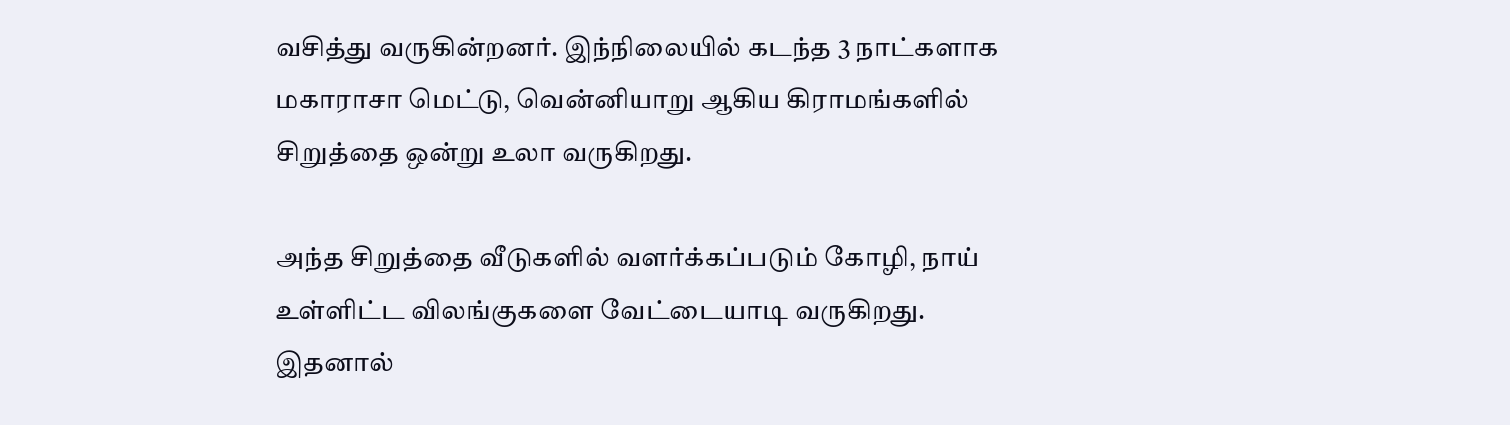வசித்து வருகின்றனர். இந்நிலையில் கடந்த 3 நாட்களாக மகாராசா மெட்டு, வென்னியாறு ஆகிய கிராமங்களில் சிறுத்தை ஒன்று உலா வருகிறது.

அந்த சிறுத்தை வீடுகளில் வளர்க்கப்படும் கோழி, நாய் உள்ளிட்ட விலங்குகளை வேட்டையாடி வருகிறது. இதனால்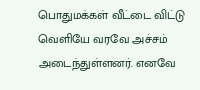பொதுமக்கள் வீட்டை விட்டு வெளியே வரவே அச்சம் அடைந்துள்ளனர். எனவே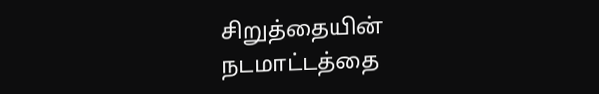சிறுத்தையின் நடமாட்டத்தை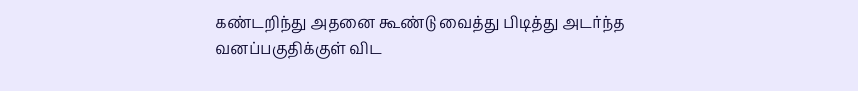கண்டறிந்து அதனை கூண்டு வைத்து பிடித்து அடர்ந்த வனப்பகுதிக்குள் விட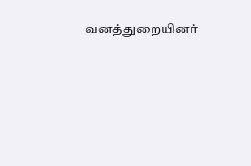வனத்துறையினர்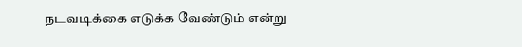நடவடிக்கை எடுக்க வேண்டும் என்று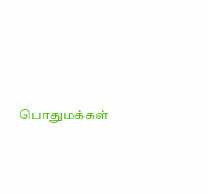பொதுமக்கள்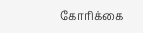கோரிக்கை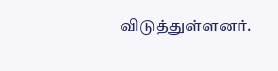விடுத்துள்ளனர்.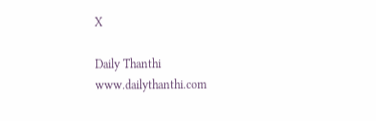X

Daily Thanthi
www.dailythanthi.com